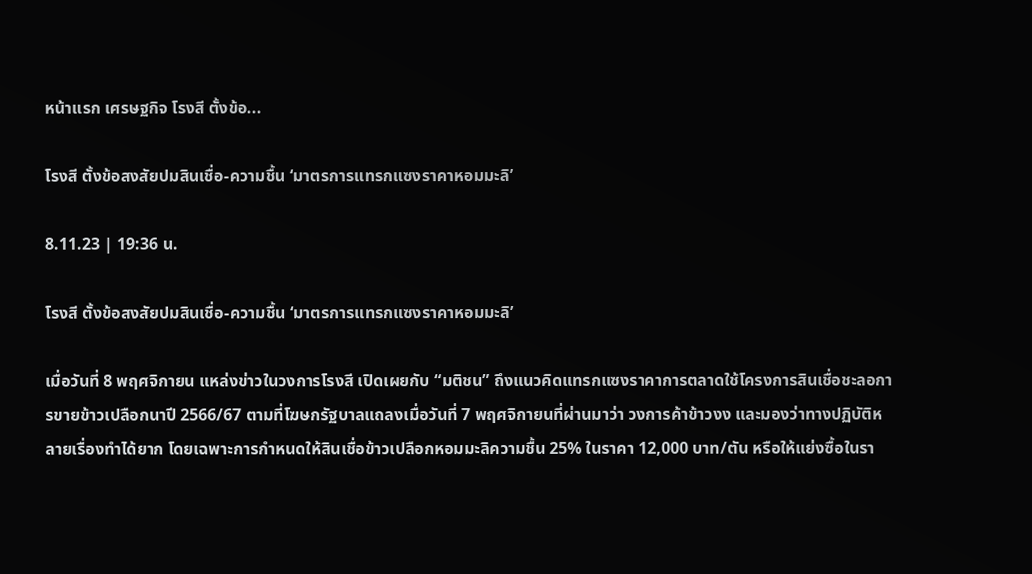หน้าแรก เศรษฐกิจ โรงสี ตั้งข้อ...

โรงสี ตั้งข้อสงสัยปมสินเชื่อ-ความชื้น ‘มาตรการแทรกแซงราคาหอมมะลิ’

8.11.23 | 19:36 น.

โรงสี ตั้งข้อสงสัยปมสินเชื่อ-ความชื้น ‘มาตรการแทรกแซงราคาหอมมะลิ’

เมื่อวันที่ 8 พฤศจิกายน แหล่งข่าวในวงการโรงสี เปิดเผยกับ “มติชน” ถึงแนวคิดแทรกแซงราคาการตลาดใช้โครงการสินเชื่อชะลอการขายข้าวเปลือกนาปี 2566/67 ตามที่โฆษกรัฐบาลแถลงเมื่อวันที่ 7 พฤศจิกายนที่ผ่านมาว่า วงการค้าข้าวงง และมองว่าทางปฏิบัติหลายเรื่องทำได้ยาก โดยเฉพาะการกำหนดให้สินเชื่อข้าวเปลือกหอมมะลิความชื้น 25% ในราคา 12,000 บาท/ตัน หรือให้แย่งซื้อในรา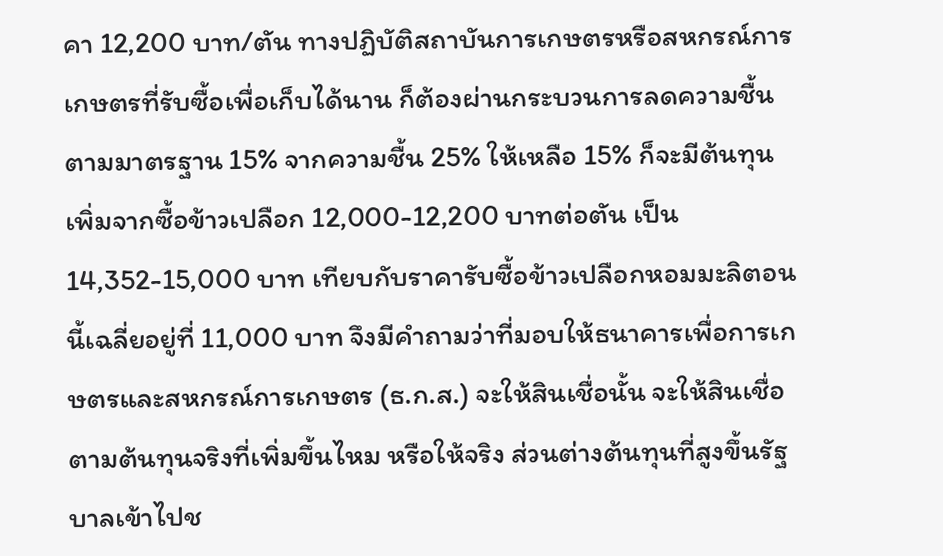คา 12,200 บาท/ตัน ทางปฏิบัติสถาบันการเกษตรหรือสหกรณ์การเกษตรที่รับซื้อเพื่อเก็บได้นาน ก็ต้องผ่านกระบวนการลดความชื้นตามมาตรฐาน 15% จากความชื้น 25% ให้เหลือ 15% ก็จะมีต้นทุนเพิ่มจากซื้อข้าวเปลือก 12,000-12,200 บาทต่อตัน เป็น 14,352-15,000 บาท เทียบกับราคารับซื้อข้าวเปลือกหอมมะลิตอนนี้เฉลี่ยอยู่ที่ 11,000 บาท จึงมีคำถามว่าที่มอบให้ธนาคารเพื่อการเกษตรและสหกรณ์การเกษตร (ธ.ก.ส.) จะให้สินเชื่อนั้น จะให้สินเชื่อตามต้นทุนจริงที่เพิ่มขึ้นไหม หรือให้จริง ส่วนต่างต้นทุนที่สูงขึ้นรัฐบาลเข้าไปช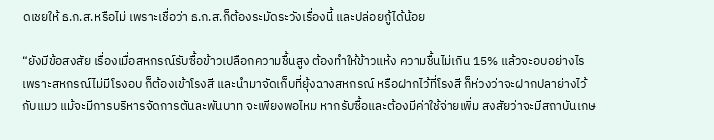ดเชยให้ ธ.ก.ส.หรือไม่ เพราะเชื่อว่า ธ.ก.ส.ก็ต้องระมัดระวังเรื่องนี้ และปล่อยกู้ได้น้อย

“ยังมีข้อสงสัย เรื่องเมื่อสหกรณ์รับซื้อข้าวเปลือกความชื้นสูง ต้องทำให้ข้าวแห้ง ความชื้นไม่เกิน 15% แล้วจะอบอย่างไร เพราะสหกรณ์ไม่มีโรงอบ ก็ต้องเข้าโรงสี และนำมาจัดเก็บที่ยุ้งฉางสหกรณ์ หรือฝากไว้ที่โรงสี ก็ห่วงว่าจะฝากปลาย่างไว้กับแมว แม้จะมีการบริหารจัดการตันละพันบาท จะเพียงพอไหม หากรับซื้อและต้องมีค่าใช้จ่ายเพิ่ม สงสัยว่าจะมีสถาบันเกษ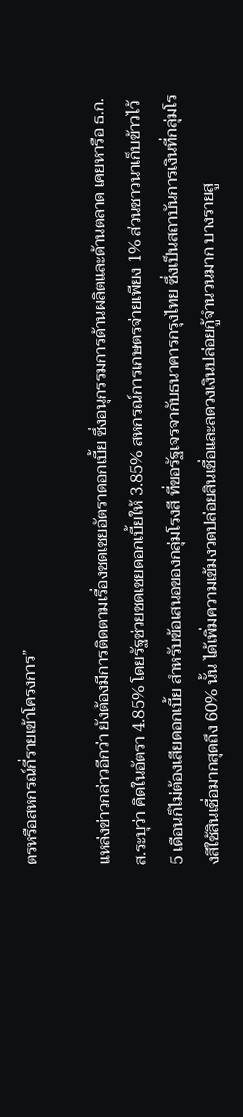ตรหรือสหกรณ์กี่รายเข้าโครงการ”

แหล่งข่าวกล่าวอีกว่า ยังต้องมีการติดตามเรื่องชดเชยอัตราดอกเบี้ย ซึ่งอนุกรรมการด้านผลิตและด้านตลาด เคยหารือ ธ.ก.ส.ระบุว่า คิดในอัตรา 4.85% โดยรัฐช่วยชดเชยดอกเบี้ยให้ 3.85% สหกรณ์การเกษตรจ่ายเพียง 1% ส่วนชาวนาเก็บข้าวไว้ 5 เดือนก็ไม่ต้องเสียดอกเบี้ย สำหรับข้อเสนอของกลุ่มโรงสี ที่ขอรัฐเจรจากับธนาคารกรุงไทย ซึ่งเป็นสถาบันการเงินที่กลุ่มโรงสีใช้สินเชื่อมากสุดถึง 60% นั้น ได้เพิ่มความเข้มงวดปล่อยสินเชื่อและลดวงเงินปล่อยกู้จำนวนมาก บางรายสู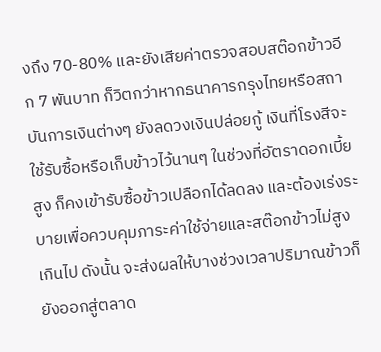งถึง 70-80% และยังเสียค่าตรวจสอบสต๊อกข้าวอีก 7 พันบาท ก็วิตกว่าหากธนาคารกรุงไทยหรือสถาบันการเงินต่างๆ ยังลดวงเงินปล่อยกู้ เงินที่โรงสีจะใช้รับซื้อหรือเก็บข้าวไว้นานๆ ในช่วงที่อัตราดอกเบี้ยสูง ก็คงเข้ารับซื้อข้าวเปลือกได้ลดลง และต้องเร่งระบายเพื่อควบคุมภาระค่าใช้จ่ายและสต๊อกข้าวไม่สูงเกินไป ดังนั้น จะส่งผลให้บางช่วงเวลาปริมาณข้าวก็ยังออกสู่ตลาด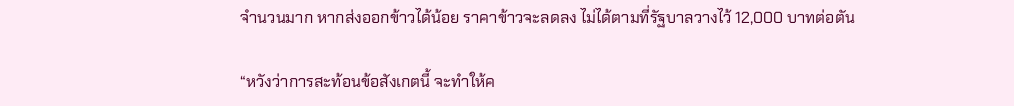จำนวนมาก หากส่งออกข้าวได้น้อย ราคาข้าวจะลดลง ไม่ได้ตามที่รัฐบาลวางไว้ 12,000 บาทต่อตัน

“หวังว่าการสะท้อนข้อสังเกตนี้ จะทำให้ค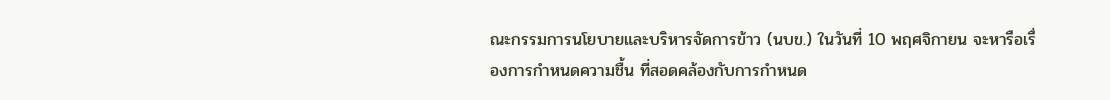ณะกรรมการนโยบายและบริหารจัดการข้าว (นบข.) ในวันที่ 10 พฤศจิกายน จะหารือเรื่องการกำหนดความชื้น ที่สอดคล้องกับการกำหนด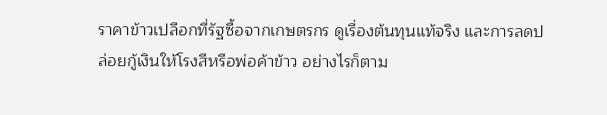ราคาข้าวเปลือกที่รัฐซื้อจากเกษตรกร ดูเรื่องต้นทุนแท้จริง และการลดปล่อยกู้เงินให้โรงสีหรือพ่อค้าข้าว อย่างไรก็ตาม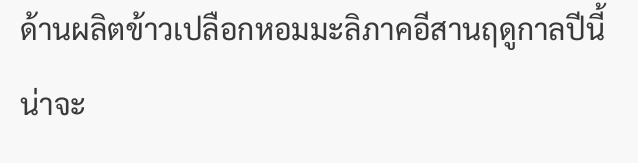ด้านผลิตข้าวเปลือกหอมมะลิภาคอีสานฤดูกาลปีนี้ น่าจะ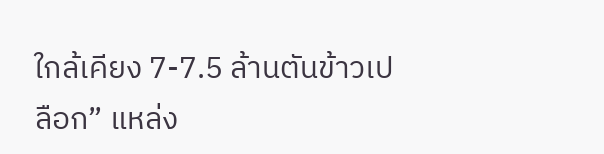ใกล้เคียง 7-7.5 ล้านตันข้าวเปลือก” แหล่ง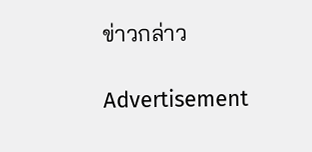ข่าวกล่าว

Advertisement